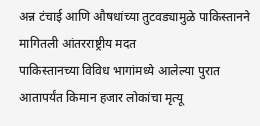अन्न टंचाई आणि औषधांच्या तुटवड्यामुळे पाकिस्तानने मागितली आंतरराष्ट्रीय मदत
पाकिस्तानच्या विविध भागांमध्ये आलेल्या पुरात आतापर्यंत किमान हजार लोकांचा मृत्यू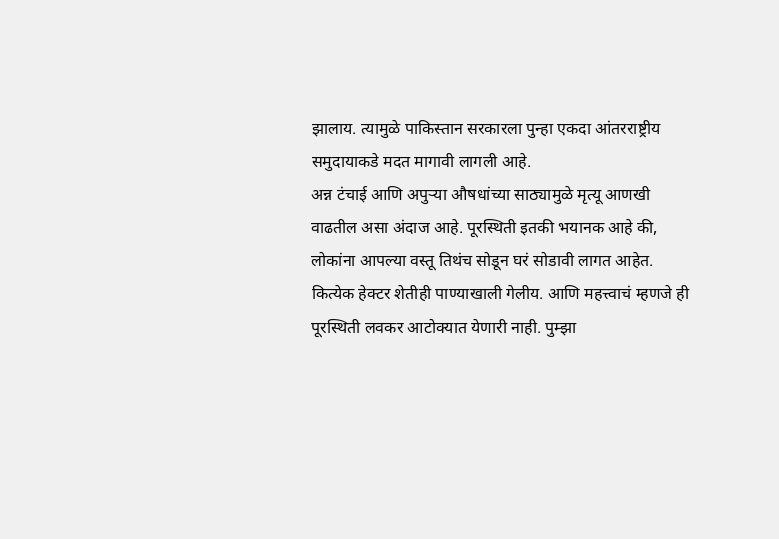झालाय. त्यामुळे पाकिस्तान सरकारला पुन्हा एकदा आंतरराष्ट्रीय समुदायाकडे मदत मागावी लागली आहे.
अन्न टंचाई आणि अपुऱ्या औषधांच्या साठ्यामुळे मृत्यू आणखी वाढतील असा अंदाज आहे. पूरस्थिती इतकी भयानक आहे की, लोकांना आपल्या वस्तू तिथंच सोडून घरं सोडावी लागत आहेत.
कित्येक हेक्टर शेतीही पाण्याखाली गेलीय. आणि महत्त्वाचं म्हणजे ही पूरस्थिती लवकर आटोक्यात येणारी नाही. पुम्झा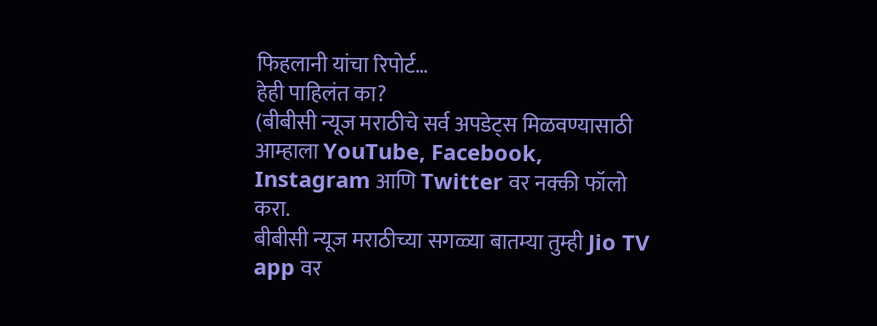फिहलानी यांचा रिपोर्ट…
हेही पाहिलंत का?
(बीबीसी न्यूज मराठीचे सर्व अपडेट्स मिळवण्यासाठी आम्हाला YouTube, Facebook, Instagram आणि Twitter वर नक्की फॉलो करा.
बीबीसी न्यूज मराठीच्या सगळ्या बातम्या तुम्ही Jio TV app वर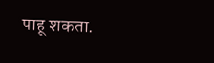पाहू शकता.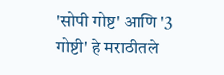'सोपी गोष्ट' आणि '3 गोष्टी' हे मराठीतले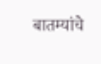बातम्यांचे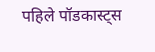पहिले पॉडकास्ट्स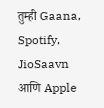तुम्ही Gaana, Spotify, JioSaavn आणि Apple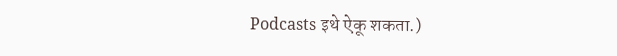Podcasts इथे ऐकू शकता.)